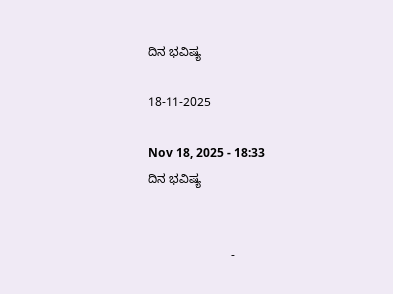ದಿನ ಭವಿಷ್ಯ

18-11-2025

Nov 18, 2025 - 18:33
ದಿನ ಭವಿಷ್ಯ


                        -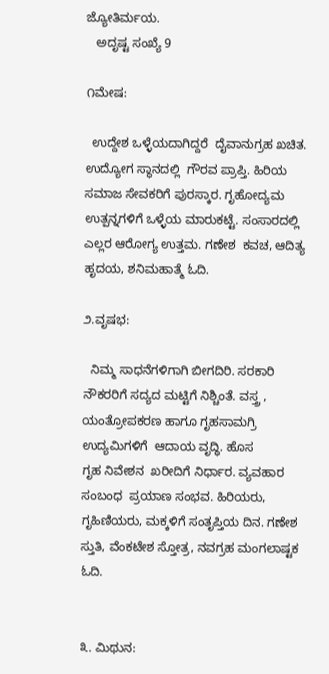ಜ್ಯೋತಿರ್ಮಯ.
   ಅದೃಷ್ಟ ಸಂಖ್ಯೆ 9

೧ಮೇಷ:

  ಉದ್ದೇಶ ಒಳ್ಳೆಯದಾಗಿದ್ದರೆ  ದೈವಾನುಗ್ರಹ ಖಚಿತ.  ಉದ್ಯೋಗ ಸ್ಥಾನದಲ್ಲಿ  ಗೌರವ ಪ್ರಾಪ್ತಿ. ಹಿರಿಯ ಸಮಾಜ ಸೇವಕರಿಗೆ ಪುರಸ್ಕಾರ. ಗೃಹೋದ್ಯಮ ಉತ್ಪನ್ನಗಳಿಗೆ ಒಳ್ಳೆಯ ಮಾರುಕಟ್ಟೆ. ಸಂಸಾರದಲ್ಲಿ ಎಲ್ಲರ ಆರೋಗ್ಯ ಉತ್ತಮ. ಗಣೇಶ  ಕವಚ, ಆದಿತ್ಯ ಹೃದಯ, ಶನಿಮಹಾತ್ಮೆ ಓದಿ.

೨.ವೃಷಭ:

  ನಿಮ್ಮ ಸಾಧನೆಗಳಿಗಾಗಿ ಬೀಗದಿರಿ. ಸರಕಾರಿ ನೌಕರರಿಗೆ ಸದ್ಯದ ಮಟ್ಟಿಗೆ ನಿಶ್ಚಿಂತೆ. ವಸ್ತ್ರ , ಯಂತ್ರೋಪಕರಣ ಹಾಗೂ ಗೃಹಸಾಮಗ್ರಿ ಉದ್ಯಮಿಗಳಿಗೆ  ಆದಾಯ ವೃದ್ಧಿ. ಹೊಸ
ಗೃಹ ನಿವೇಶನ  ಖರೀದಿಗೆ ನಿರ್ಧಾರ. ವ್ಯವಹಾರ ಸಂಬಂಧ  ಪ್ರಯಾಣ ಸಂಭವ. ಹಿರಿಯರು, ಗೃಹಿಣಿಯರು, ಮಕ್ಕಳಿಗೆ ಸಂತೃಪ್ತಿಯ ದಿನ. ಗಣೇಶ ಸ್ತುತಿ, ವೆಂಕಟೇಶ ಸ್ತೋತ್ರ, ನವಗ್ರಹ ಮಂಗಲಾಷ್ಟಕ ಓದಿ.


೩. ಮಿಥುನ: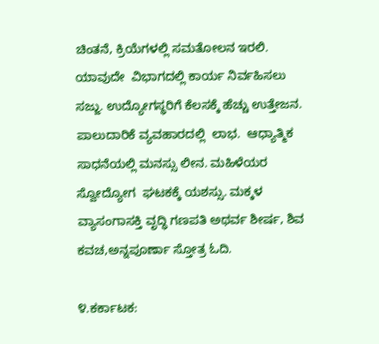ಚಿಂತನೆ, ಕ್ರಿಯೆಗಳಲ್ಲಿ ಸಮತೋಲನ ಇರಲಿ.  ಯಾವುದೇ  ವಿಭಾಗದಲ್ಲಿ ಕಾರ್ಯ ನಿರ್ವಹಿಸಲು ಸಜ್ಜು. ಉದ್ಯೋಗಸ್ಥರಿಗೆ ಕೆಲಸಕ್ಕೆ ಹೆಚ್ಚು ಉತ್ತೇಜನ.  ಪಾಲುದಾರಿಕೆ ವ್ಯವಹಾರದಲ್ಲಿ  ಲಾಭ‌.  ಆಧ್ಯಾತ್ಮಿಕ ಸಾಧನೆಯಲ್ಲಿ ಮನಸ್ಸು ಲೀನ. ಮಹಿಳೆಯರ ಸ್ವೋದ್ಯೋಗ  ಘಟಕಕ್ಕೆ ಯಶಸ್ಸು. ಮಕ್ಕಳ ವ್ಯಾಸಂಗಾಸಕ್ತಿ ವೃದ್ಧಿ ಗಣಪತಿ ಅಥರ್ವ ಶೀರ್ಷ, ಶಿವ ಕವಚ,ಅನ್ನಪೂರ್ಣಾ ಸ್ತೋತ್ರ ಓದಿ.

೪.ಕರ್ಕಾಟಕ: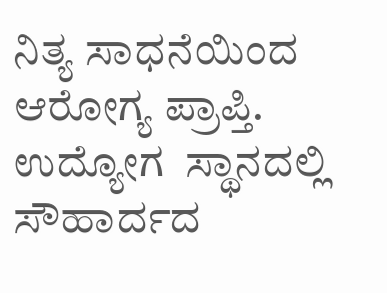ನಿತ್ಯ ಸಾಧನೆಯಿಂದ ಆರೋಗ್ಯ ಪ್ರಾಪ್ತಿ. ಉದ್ಯೋಗ  ಸ್ಥಾನದಲ್ಲಿ   ಸೌಹಾರ್ದದ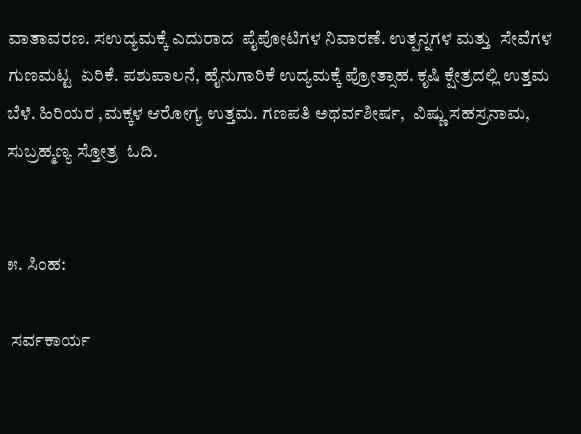ವಾತಾವರಣ. ಸಉದ್ಯಮಕ್ಕೆ ಎದುರಾದ  ಪೈಪೋಟಿಗಳ ನಿವಾರಣೆ. ಉತ್ಪನ್ನಗಳ ಮತ್ತು  ಸೇವೆಗಳ ಗುಣಮಟ್ಟ  ಏರಿಕೆ. ಪಶುಪಾಲನೆ, ಹೈನುಗಾರಿಕೆ ಉದ್ಯಮಕ್ಕೆ ಪ್ರೋತ್ಸಾಹ. ಕೃಷಿ ಕ್ಷೇತ್ರದಲ್ಲಿ ಉತ್ತಮ ಬೆಳೆ. ಹಿರಿಯರ ,ಮಕ್ಕಳ ಆರೋಗ್ಯ ಉತ್ತಮ. ಗಣಪತಿ ಅಥರ್ವಶೀರ್ಷ,  ವಿಷ್ಣು ಸಹಸ್ರನಾಮ, ಸುಬ್ರಹ್ಮಣ್ಯ ಸ್ತೋತ್ರ  ಓದಿ.


೫. ಸಿಂಹ:

 ಸರ್ವಕಾರ್ಯ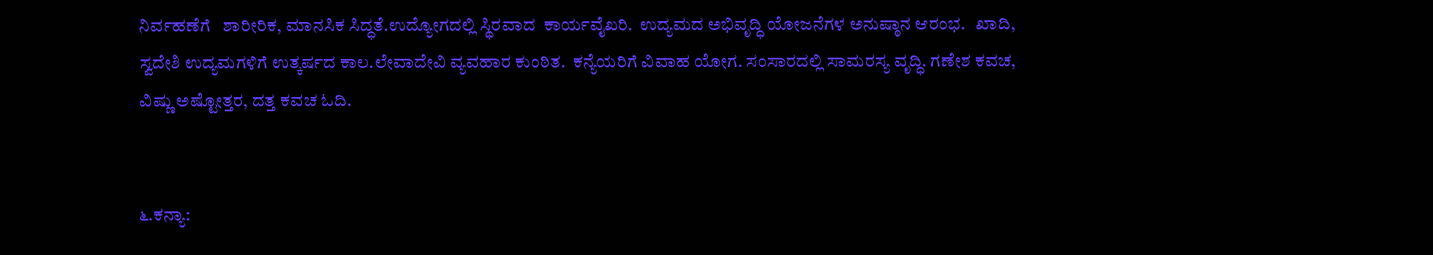ನಿರ್ವಹಣೆಗೆ   ಶಾರೀರಿಕ, ಮಾನಸಿಕ ಸಿದ್ಧತೆ.ಉದ್ಯೋಗದಲ್ಲಿ ಸ್ಥಿರವಾದ  ಕಾರ್ಯವೈಖರಿ.  ಉದ್ಯಮದ ಅಭಿವೃದ್ಧಿ ಯೋಜನೆಗಳ ಅನುಷ್ಠಾನ ಆರಂಭ.   ಖಾದಿ, ಸ್ವದೇಶಿ ಉದ್ಯಮಗಳಿಗೆ ಉತ್ಕರ್ಷದ ಕಾಲ.ಲೇವಾದೇವಿ ವ್ಯವಹಾರ ಕುಂಠಿತ.  ಕನ್ಯೆಯರಿಗೆ ವಿವಾಹ ಯೋಗ. ಸಂಸಾರದಲ್ಲಿ ಸಾಮರಸ್ಯ ವೃದ್ಧಿ. ಗಣೇಶ ಕವಚ, ವಿಷ್ಣು ಅಷ್ಟೋತ್ತರ, ದತ್ತ ಕವಚ ಓದಿ.


೬.ಕನ್ಯಾ: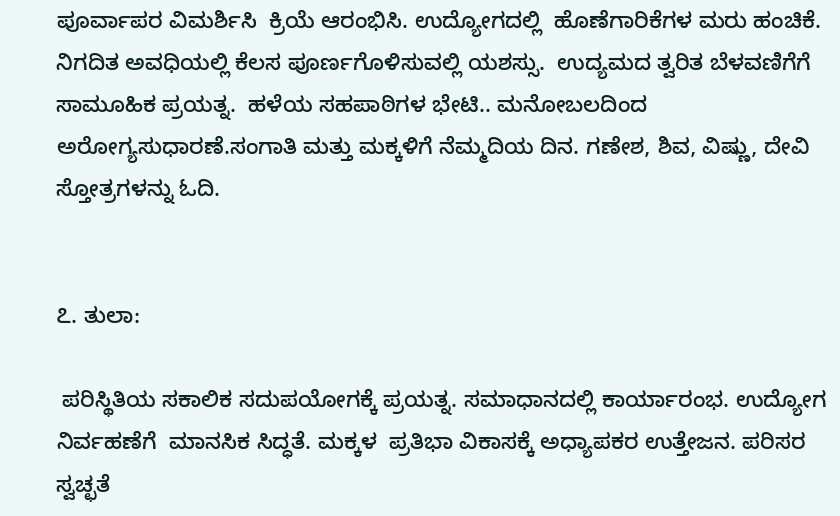ಪೂರ್ವಾಪರ ವಿಮರ್ಶಿಸಿ  ಕ್ರಿಯೆ ಆರಂಭಿಸಿ. ಉದ್ಯೋಗದಲ್ಲಿ  ಹೊಣೆಗಾರಿಕೆಗಳ ಮರು ಹಂಚಿಕೆ.  ನಿಗದಿತ ಅವಧಿಯಲ್ಲಿ ಕೆಲಸ ಪೂರ್ಣಗೊಳಿಸುವಲ್ಲಿ ಯಶಸ್ಸು.  ಉದ್ಯಮದ ತ್ವರಿತ ಬೆಳವಣಿಗೆಗೆ ಸಾಮೂಹಿಕ‌ ಪ್ರಯತ್ನ.  ಹಳೆಯ ಸಹಪಾಠಿಗಳ ಭೇಟಿ.. ಮನೋಬಲದಿಂದ  ಅರೋಗ್ಯಸುಧಾರಣೆ.ಸಂಗಾತಿ ಮತ್ತು ಮಕ್ಕಳಿಗೆ ನೆಮ್ಮದಿಯ ದಿನ. ಗಣೇಶ, ಶಿವ, ವಿಷ್ಣು, ದೇವಿ ಸ್ತೋತ್ರಗಳನ್ನು ಓದಿ.


೭. ತುಲಾ:

 ಪರಿಸ್ಥಿತಿಯ ಸಕಾಲಿಕ ಸದುಪಯೋಗಕ್ಕೆ ಪ್ರಯತ್ನ. ಸಮಾಧಾನದಲ್ಲಿ ಕಾರ್ಯಾರಂಭ‌. ಉದ್ಯೋಗ ನಿರ್ವಹಣೆಗೆ  ಮಾನಸಿಕ ಸಿದ್ಧತೆ. ಮಕ್ಕಳ  ಪ್ರತಿಭಾ ವಿಕಾಸಕ್ಕೆ ಅಧ್ಯಾಪಕರ ಉತ್ತೇಜನ. ಪರಿಸರ ಸ್ವಚ್ಛತೆ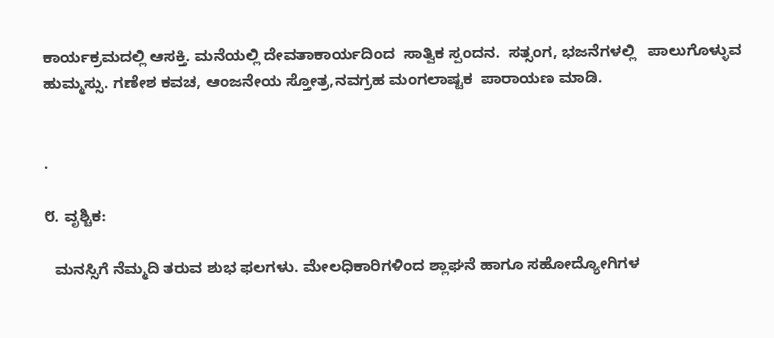ಕಾರ್ಯಕ್ರಮದಲ್ಲಿ ಆಸಕ್ತಿ. ಮನೆಯಲ್ಲಿ ದೇವತಾಕಾರ್ಯದಿಂದ  ಸಾತ್ವಿಕ ಸ್ಪಂದನ‌.  ಸತ್ಸಂಗ, ಭಜನೆಗಳಲ್ಲಿ   ಪಾಲುಗೊಳ್ಳುವ ಹುಮ್ಮಸ್ಸು. ಗಣೇಶ ಕವಚ, ಆಂಜನೇಯ ಸ್ತೋತ್ರ,ನವಗ್ರಹ ಮಂಗಲಾಷ್ಟಕ  ಪಾರಾಯಣ ಮಾಡಿ.


.

೮. ವೃಶ್ಚಿಕ:

  ಮನಸ್ಸಿಗೆ ನೆಮ್ಮದಿ ತರುವ ಶುಭ ಫಲಗಳು. ಮೇಲಧಿಕಾರಿಗಳಿಂದ ಶ್ಲಾಘನೆ ಹಾಗೂ ಸಹೋದ್ಯೋಗಿಗಳ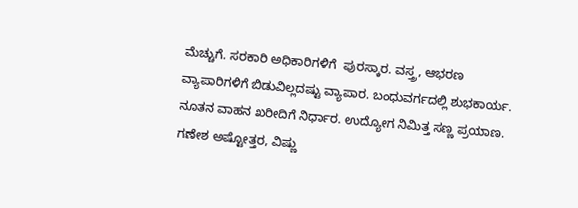ಮೆಚ್ಚುಗೆ. ಸರಕಾರಿ ಅಧಿಕಾರಿಗಳಿಗೆ  ಪುರಸ್ಕಾರ. ವಸ್ತ್ರ, ಆಭರಣ ವ್ಯಾಪಾರಿಗಳಿಗೆ ಬಿಡುವಿಲ್ಲದಷ್ಟು ವ್ಯಾಪಾರ. ಬಂಧುವರ್ಗದಲ್ಲಿ ಶುಭಕಾರ್ಯ.   ನೂತನ ವಾಹನ ಖರೀದಿಗೆ ನಿರ್ಧಾರ. ಉದ್ಯೋಗ ನಿಮಿತ್ತ ಸಣ್ಣ ಪ್ರಯಾಣ. ಗಣೇಶ ಅಷ್ಟೋತ್ತರ, ವಿಷ್ಣು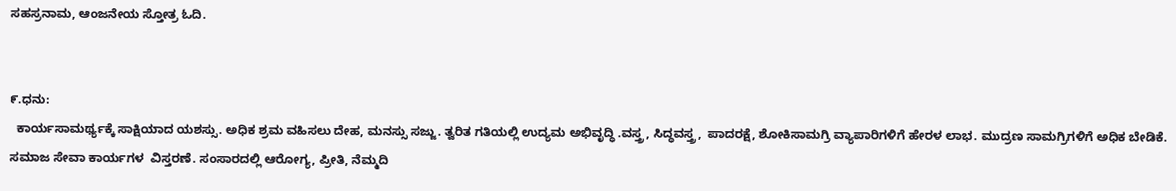ಸಹಸ್ರನಾಮ, ಆಂಜನೇಯ ಸ್ತೋತ್ರ ಓದಿ.


೯.ಧನು:
  ಕಾರ್ಯಸಾಮರ್ಥ್ಯಕ್ಕೆ ಸಾಕ್ಷಿಯಾದ ಯಶಸ್ಸು. ಅಧಿಕ ಶ್ರಮ ವಹಿಸಲು ದೇಹ, ಮನಸ್ಸು ಸಜ್ಜು. ತ್ವರಿತ ಗತಿಯಲ್ಲಿ ಉದ್ಯಮ ಅಭಿವೃದ್ಧಿ .ವಸ್ತ್ರ, ಸಿದ್ಧವಸ್ತ್ರ,  ಪಾದರಕ್ಷೆ, ಶೋಕಿಸಾಮಗ್ರಿ ವ್ಯಾಪಾರಿಗಳಿಗೆ ಹೇರಳ ಲಾಭ. ಮುದ್ರಣ ಸಾಮಗ್ರಿಗಳಿಗೆ ಅಧಿಕ ಬೇಡಿಕೆ. ಸಮಾಜ ಸೇವಾ ಕಾರ್ಯಗಳ  ವಿಸ್ತರಣೆ. ಸಂಸಾರದಲ್ಲಿ ಆರೋಗ್ಯ, ಪ್ರೀತಿ, ನೆಮ್ಮದಿ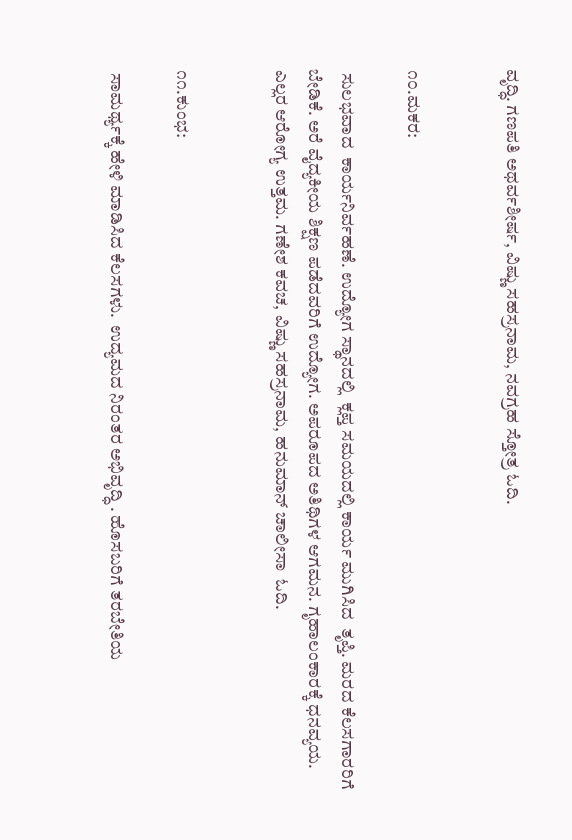ವೃದ್ಧಿ. ಗಣಪತಿ ಅಥರ್ವಶೀರ್ಷ, ವಿಷ್ಣು ಸಹಸ್ರನಾಮ, ನವಗ್ರಹ ಸ್ತೋತ್ರ ಓದಿ.


೧೦.ಮಕರ:

 ಸುಲಭವಾದ  ಕಾರ್ಯನಿರ್ವಹಣೆ. ಉದ್ಯೋಗ ಸ್ಥಾನದಲ್ಲಿ  ಕ್ಲಪ್ತ ಸಮಯದಲ್ಲಿ ಕಾರ್ಯ ಮುಗಿಸಿದ  ತೃಪ್ತಿ. ಮರದ ಕೆಲಸಗಾರರಿಗೆ ಬೇಡಿಕೆ. ಅರೆ ವೈದ್ಯಕೀಯ ಶಿಕ್ಷಣ ಪಡೆದವರಿಗೆ ಉದ್ಯೋಗ. ಅಪರೂಪದ ಅತಿಥಿಗಳ ಆಗಮನ. ಗೃಹಾಲಂಕಾರಕ್ಕೆ ಧನವ್ಯಯ. ಎಲ್ಲರ ಆರೋಗ್ಯ ಉತ್ತಮ. ಗಣೇಶ ಕವಚ, ವಿಷ್ಣು ಸಹಸ್ರನಾಮ, ಹನುಮಾನ್ ಚಾಲೀಸಾ  ಓದಿ.


೧೧.ಕುಂಭ:

 ಸಾಮರ್ಥ್ಯಕ್ಕೆ ಹೇಳಿ ಮಾಡಿಸಿದ ಕೆಲಸಗಳು.  ಉದ್ಯಮದ ನಿರಂತರ ಅಭಿವೃದ್ಧಿ . ಹೊಸಬರಿಗೆ ತರಬೇತಿಯ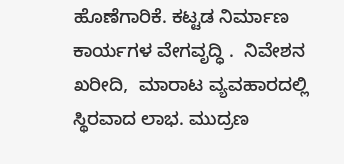ಹೊಣೆಗಾರಿಕೆ. ಕಟ್ಟಡ ನಿರ್ಮಾಣ ಕಾರ್ಯಗಳ ವೇಗವೃದ್ಧಿ .  ನಿವೇಶನ ಖರೀದಿ,  ಮಾರಾಟ ವ್ಯವಹಾರದಲ್ಲಿ ಸ್ಥಿರವಾದ ಲಾಭ. ಮುದ್ರಣ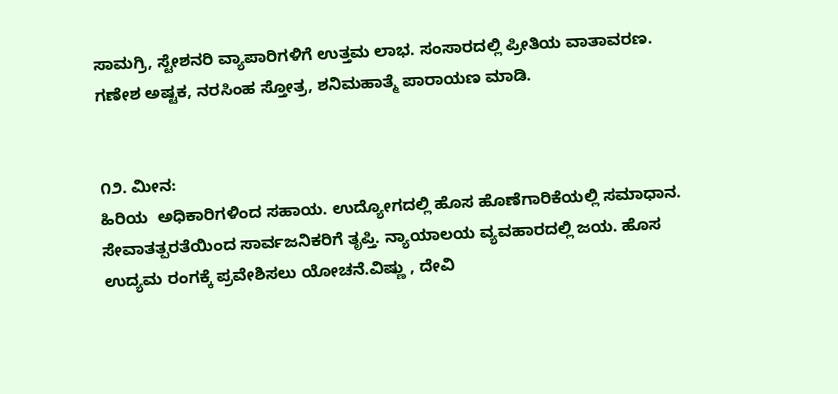ಸಾಮಗ್ರಿ, ಸ್ಟೇಶನರಿ ವ್ಯಾಪಾರಿಗಳಿಗೆ ಉತ್ತಮ ಲಾಭ‌. ಸಂಸಾರದಲ್ಲಿ ಪ್ರೀತಿಯ ವಾತಾವರಣ. ಗಣೇಶ ಅಷ್ಟಕ, ನರಸಿಂಹ ಸ್ತೋತ್ರ, ಶನಿಮಹಾತ್ಮೆ ಪಾರಾಯಣ ಮಾಡಿ.


೧೨. ಮೀನ:
ಹಿರಿಯ  ಅಧಿಕಾರಿಗಳಿಂದ ಸಹಾಯ. ಉದ್ಯೋಗದಲ್ಲಿ ಹೊಸ ಹೊಣೆಗಾರಿಕೆಯಲ್ಲಿ ಸಮಾಧಾನ.  ಸೇವಾತತ್ಪರತೆಯಿಂದ ಸಾರ್ವಜನಿಕರಿಗೆ ತೃಪ್ತಿ. ನ್ಯಾಯಾಲಯ ವ್ಯವಹಾರದಲ್ಲಿ ಜಯ. ಹೊಸ ಉದ್ಯಮ ರಂಗಕ್ಕೆ ಪ್ರವೇಶಿಸಲು ಯೋಚನೆ.ವಿಷ್ಣು , ದೇವಿ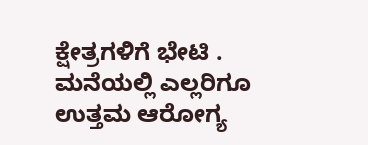ಕ್ಷೇತ್ರಗಳಿಗೆ ಭೇಟಿ . ಮನೆಯಲ್ಲಿ ಎಲ್ಲರಿಗೂ ಉತ್ತಮ ಆರೋಗ್ಯ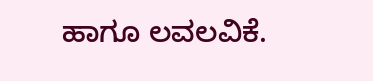ಹಾಗೂ ಲವಲವಿಕೆ.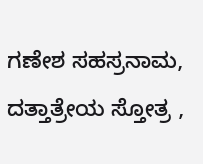ಗಣೇಶ ಸಹಸ್ರನಾಮ, ದತ್ತಾತ್ರೇಯ ಸ್ತೋತ್ರ ,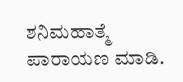ಶನಿಮಹಾತ್ಮೆ ಪಾರಾಯಣ ಮಾಡಿ.